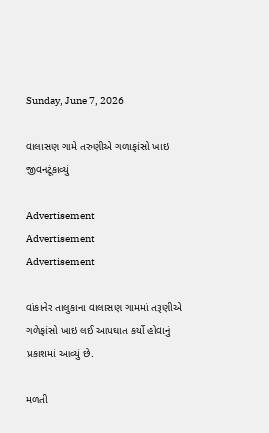Sunday, June 7, 2026

વાલાસણ ગામે તરુણીએ ગળાફાંસો ખાઇ જીવનટૂંકાવ્યું

Advertisement
Advertisement
Advertisement

વાંકાનેર તાલુકાના વાલાસણ ગામમાં તરૂણીએ ગળેફાંસો ખાઇ લઈ આપઘાત કર્યો હોવાનું પ્રકાશમાં આવ્યું છે.

મળતી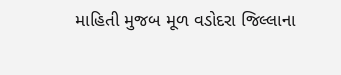માહિતી મુજબ મૂળ વડોદરા જિલ્લાના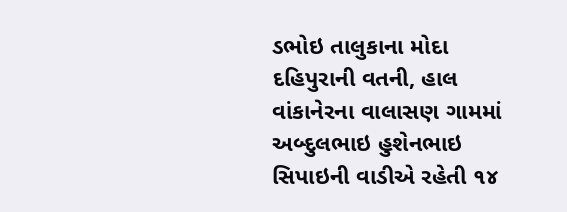ડભોઇ તાલુકાના મોદા દહિપુરાની વતની, હાલ વાંકાનેરના વાલાસણ ગામમાં અબ્દુલભાઇ હુશેનભાઇ સિપાઇની વાડીએ રહેતી ૧૪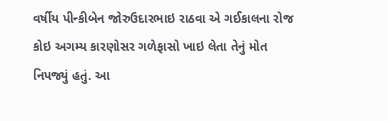વર્ષીય પીન્કીબેન જોરુઉદારભાઇ રાઠવા એ ગઈકાલના રોજ કોઇ અગમ્ય કારણોસર ગળેફાસો ખાઇ લેતા તેનું મોત નિપજ્યું હતું. આ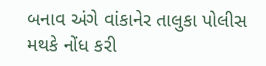બનાવ અંગે વાંકાનેર તાલુકા પોલીસ મથકે નોંધ કરી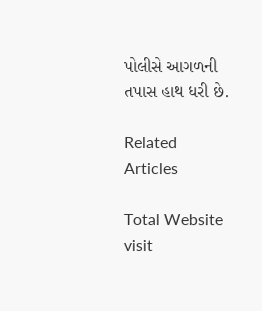પોલીસે આગળની તપાસ હાથ ધરી છે.

Related Articles

Total Website visit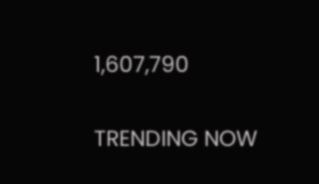1,607,790

TRENDING NOW